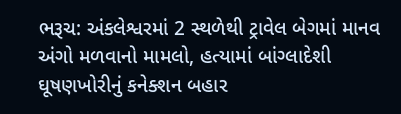ભરૂચ: અંકલેશ્વરમાં 2 સ્થળેથી ટ્રાવેલ બેગમાં માનવ અંગો મળવાનો મામલો, હત્યામાં બાંગ્લાદેશી ઘૂષણખોરીનું કનેક્શન બહાર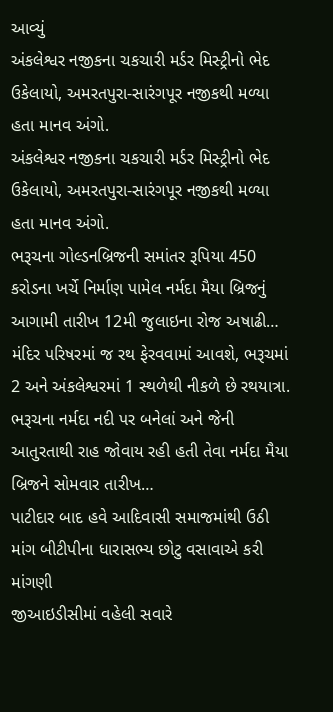આવ્યું
અંકલેશ્વર નજીકના ચકચારી મર્ડર મિસ્ટ્રીનો ભેદ ઉકેલાયો, અમરતપુરા-સારંગપૂર નજીકથી મળ્યા હતા માનવ અંગો.
અંકલેશ્વર નજીકના ચકચારી મર્ડર મિસ્ટ્રીનો ભેદ ઉકેલાયો, અમરતપુરા-સારંગપૂર નજીકથી મળ્યા હતા માનવ અંગો.
ભરૂચના ગોલ્ડનબ્રિજની સમાંતર રૂપિયા 450 કરોડના ખર્ચે નિર્માણ પામેલ નર્મદા મૈયા બ્રિજનું આગામી તારીખ 12મી જુલાઇના રોજ અષાઢી…
મંદિર પરિષરમાં જ રથ ફેરવવામાં આવશે, ભરૂચમાં 2 અને અંકલેશ્વરમાં 1 સ્થળેથી નીકળે છે રથયાત્રા.
ભરૂચના નર્મદા નદી પર બનેલાં અને જેની આતુરતાથી રાહ જોવાય રહી હતી તેવા નર્મદા મૈયા બ્રિજને સોમવાર તારીખ…
પાટીદાર બાદ હવે આદિવાસી સમાજમાંથી ઉઠી માંગ બીટીપીના ધારાસભ્ય છોટુ વસાવાએ કરી માંગણી
જીઆઇડીસીમાં વહેલી સવારે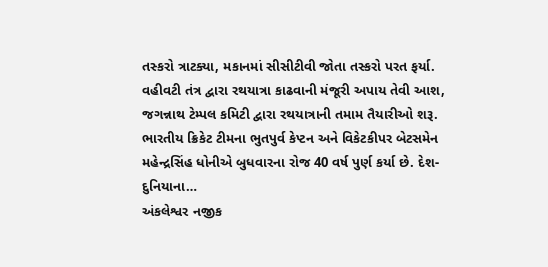તસ્કરો ત્રાટક્યા, મકાનમાં સીસીટીવી જોતા તસ્કરો પરત ફર્યા.
વહીવટી તંત્ર દ્વારા રથયાત્રા કાઢવાની મંજૂરી અપાય તેવી આશ, જગન્નાથ ટેમ્પલ કમિટી દ્વારા રથયાત્રાની તમામ તૈયારીઓ શરૂ.
ભારતીય ક્રિકેટ ટીમના ભુતપુર્વ કેપ્ટન અને વિકેટકીપર બેટસમેન મહેન્દ્રસિંહ ધોનીએ બુધવારના રોજ 40 વર્ષ પુર્ણ કર્યા છે. દેશ-દુનિયાના…
અંકલેશ્વર નજીક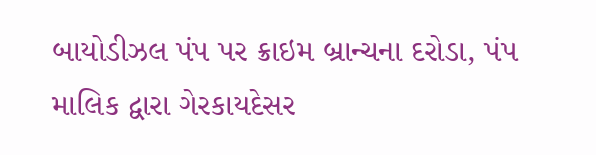બાયોડીઝલ પંપ પર ક્રાઇમ બ્રાન્ચના દરોડા, પંપ માલિક દ્વારા ગેરકાયદેસર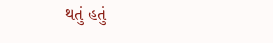થતું હતું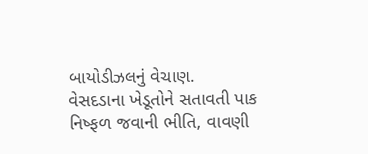બાયોડીઝલનું વેચાણ.
વેસદડાના ખેડૂતોને સતાવતી પાક નિષ્ફળ જવાની ભીતિ, વાવણી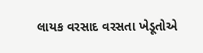લાયક વરસાદ વરસતા ખેડૂતોએ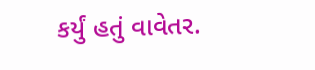કર્યું હતું વાવેતર.